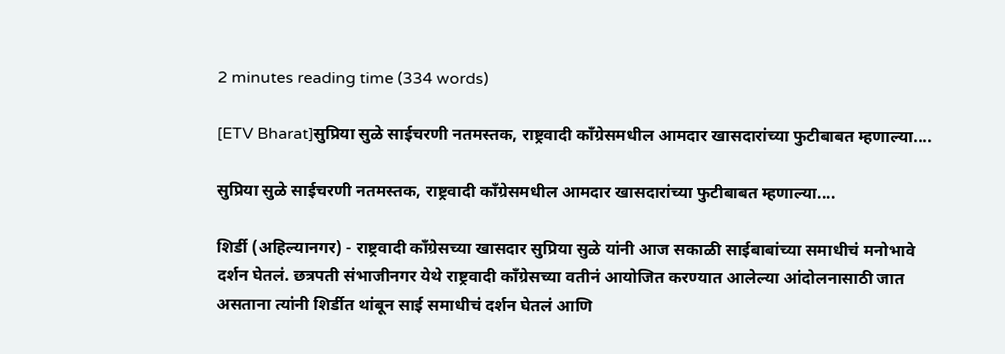2 minutes reading time (334 words)

[ETV Bharat]सुप्रिया सुळे साईचरणी नतमस्तक, राष्ट्रवादी काँग्रेसमधील आमदार खासदारांच्या फुटीबाबत म्हणाल्या....

सुप्रिया सुळे साईचरणी नतमस्तक, राष्ट्रवादी काँग्रेसमधील आमदार खासदारांच्या फुटीबाबत म्हणाल्या....

शिर्डी (अहिल्यानगर) - राष्ट्रवादी काँग्रेसच्या खासदार सुप्रिया सुळे यांनी आज सकाळी साईबाबांच्या समाधीचं मनोभावे दर्शन घेतलं. छत्रपती संभाजीनगर येथे राष्ट्रवादी काँग्रेसच्या वतीनं आयोजित करण्यात आलेल्या आंदोलनासाठी जात असताना त्यांनी शिर्डीत थांबून साई समाधीचं दर्शन घेतलं आणि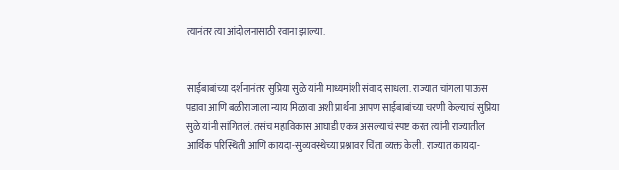त्यानंतर त्या आंदोलनासाठी रवाना झाल्या.


साईबाबांच्या दर्शनानंतर सुप्रिया सुळे यांनी माध्यमांशी संवाद साधला. राज्यात चांगला पाऊस पडावा आणि बळीराजाला न्याय मिळावा अशी प्रार्थना आपण साईबाबांच्या चरणी केल्याचं सुप्रिया सुळे यांनी सांगितलं. तसंच महाविकास आघाडी एकत्र असल्याचं स्पष्ट करत त्यांनी राज्यातील आर्थिक परिस्थिती आणि कायदा-सुव्यवस्थेच्या प्रश्नावर चिंता व्यक्त केली. राज्यात कायदा-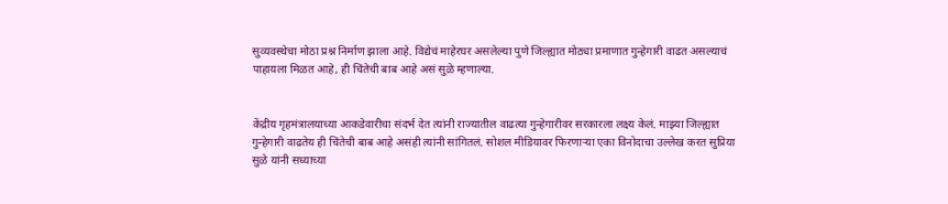सुव्यवस्थेचा मोठा प्रश्न निर्माण झाला आहे. विद्येचं माहेरघर असलेल्या पुणे जिल्ह्यात मोठ्या प्रमाणात गुन्हेगारी वाढत असल्याचं पाहायला मिळत आहे, ही चिंतेची बाब आहे असं सुळे म्हणाल्या.


केंद्रीय गृहमंत्रालयाच्या आकडेवारीचा संदर्भ देत त्यांनी राज्यातील वाढत्या गुन्हेगारीवर सरकारला लक्ष्य केलं. माझ्या जिल्ह्यात गुन्हेगारी वाढतेय ही चिंतेची बाब आहे असंही त्यांनी सांगितलं. सोशल मीडियावर फिरणाऱ्या एका विनोदाचा उल्लेख करत सुप्रिया सुळे यांनी सध्याच्या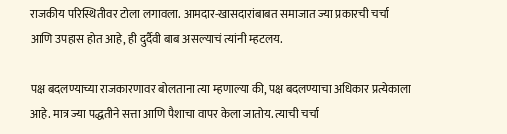राजकीय परिस्थितीवर टोला लगावला. आमदार-खासदारांबाबत समाजात ज्या प्रकारची चर्चा आणि उपहास होत आहे, ही दुर्दैवी बाब असल्याचं त्यांनी म्हटलय.

पक्ष बदलण्याच्या राजकारणावर बोलताना त्या म्हणाल्या की, पक्ष बदलण्याचा अधिकार प्रत्येकाला आहे. मात्र ज्या पद्धतीने सत्ता आणि पैशाचा वापर केला जातोय. त्याची चर्चा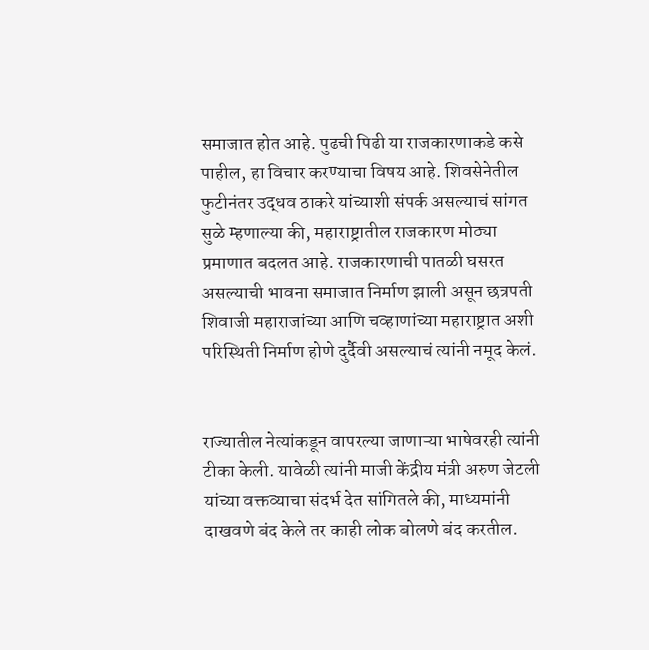समाजात होत आहे. पुढची पिढी या राजकारणाकडे कसे पाहील, हा विचार करण्याचा विषय आहे. शिवसेनेतील फुटीनंतर उद्धव ठाकरे यांच्याशी संपर्क असल्याचं सांगत सुळे म्हणाल्या की, महाराष्ट्रातील राजकारण मोठ्या प्रमाणात बदलत आहे. राजकारणाची पातळी घसरत असल्याची भावना समाजात निर्माण झाली असून छत्रपती शिवाजी महाराजांच्या आणि चव्हाणांच्या महाराष्ट्रात अशी परिस्थिती निर्माण होणे दुर्दैवी असल्याचं त्यांनी नमूद केलं.


राज्यातील नेत्यांकडून वापरल्या जाणाऱ्या भाषेवरही त्यांनी टीका केली. यावेळी त्यांनी माजी केंद्रीय मंत्री अरुण जेटली यांच्या वक्तव्याचा संदर्भ देत सांगितले की, माध्यमांनी दाखवणे बंद केले तर काही लोक बोलणे बंद करतील.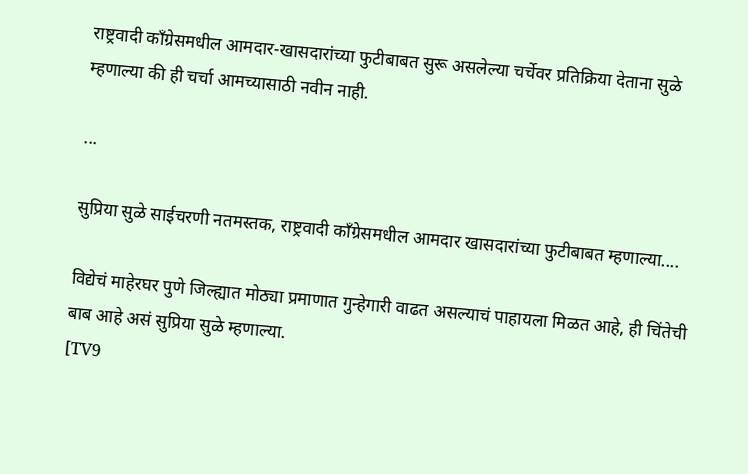राष्ट्रवादी काँग्रेसमधील आमदार-खासदारांच्या फुटीबाबत सुरू असलेल्या चर्चेवर प्रतिक्रिया देताना सुळे म्हणाल्या की ही चर्चा आमच्यासाठी नवीन नाही.

...

सुप्रिया सुळे साईचरणी नतमस्तक, राष्ट्रवादी काँग्रेसमधील आमदार खासदारांच्या फुटीबाबत म्हणाल्या....

विद्येचं माहेरघर पुणे जिल्ह्यात मोठ्या प्रमाणात गुन्हेगारी वाढत असल्याचं पाहायला मिळत आहे, ही चिंतेची बाब आहे असं सुप्रिया सुळे म्हणाल्या.
[TV9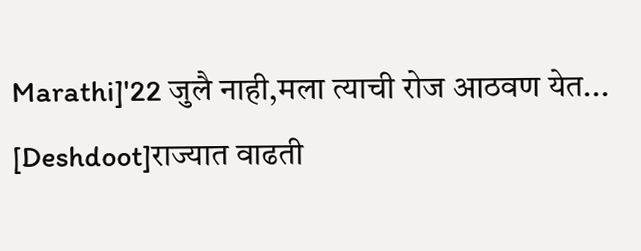Marathi]'22 जुलै नाही,मला त्याची रोज आठवण येत...
[Deshdoot]राज्यात वाढती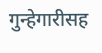गुन्हेगारीसह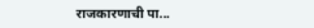राजकारणाची पा...